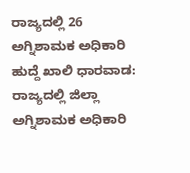ರಾಜ್ಯದಲ್ಲಿ 26 ಅಗ್ನಿಶಾಮಕ ಅಧಿಕಾರಿ ಹುದ್ದೆ ಖಾಲಿ ಧಾರವಾಡ: ರಾಜ್ಯದಲ್ಲಿ ಜಿಲ್ಲಾ ಅಗ್ನಿಶಾಮಕ ಅಧಿಕಾರಿ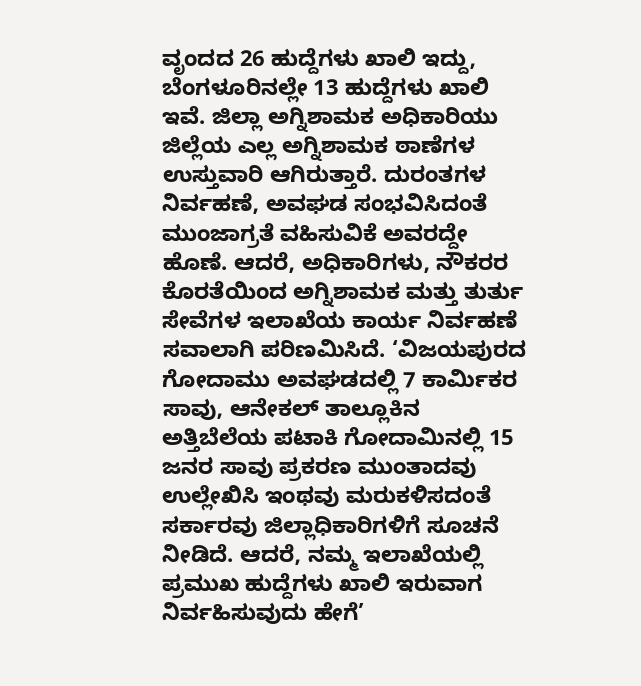ವೃಂದದ 26 ಹುದ್ದೆಗಳು ಖಾಲಿ ಇದ್ದು, ಬೆಂಗಳೂರಿನಲ್ಲೇ 13 ಹುದ್ದೆಗಳು ಖಾಲಿ ಇವೆ. ಜಿಲ್ಲಾ ಅಗ್ನಿಶಾಮಕ ಅಧಿಕಾರಿಯು ಜಿಲ್ಲೆಯ ಎಲ್ಲ ಅಗ್ನಿಶಾಮಕ ಠಾಣೆಗಳ ಉಸ್ತುವಾರಿ ಆಗಿರುತ್ತಾರೆ. ದುರಂತಗಳ ನಿರ್ವಹಣೆ, ಅವಘಡ ಸಂಭವಿಸಿದಂತೆ ಮುಂಜಾಗ್ರತೆ ವಹಿಸುವಿಕೆ ಅವರದ್ದೇ ಹೊಣೆ. ಆದರೆ, ಅಧಿಕಾರಿಗಳು, ನೌಕರರ ಕೊರತೆಯಿಂದ ಅಗ್ನಿಶಾಮಕ ಮತ್ತು ತುರ್ತು ಸೇವೆಗಳ ಇಲಾಖೆಯ ಕಾರ್ಯ ನಿರ್ವಹಣೆ ಸವಾಲಾಗಿ ಪರಿಣಮಿಸಿದೆ. ‘ವಿಜಯಪುರದ ಗೋದಾಮು ಅವಘಡದಲ್ಲಿ 7 ಕಾರ್ಮಿಕರ ಸಾವು, ಆನೇಕಲ್‌ ತಾಲ್ಲೂಕಿನ ಅತ್ತಿಬೆಲೆಯ ಪಟಾಕಿ ಗೋದಾಮಿನಲ್ಲಿ 15 ಜನರ ಸಾವು ಪ್ರಕರಣ ಮುಂತಾದವು ಉಲ್ಲೇಖಿಸಿ ಇಂಥವು ಮರುಕಳಿಸದಂತೆ ಸರ್ಕಾರವು ಜಿಲ್ಲಾಧಿಕಾರಿಗಳಿಗೆ ಸೂಚನೆ ನೀಡಿದೆ. ಆದರೆ, ನಮ್ಮ ಇಲಾಖೆಯಲ್ಲಿ ಪ್ರಮುಖ ಹುದ್ದೆಗಳು ಖಾಲಿ ಇರುವಾಗ ನಿರ್ವಹಿಸುವುದು ಹೇಗೆ’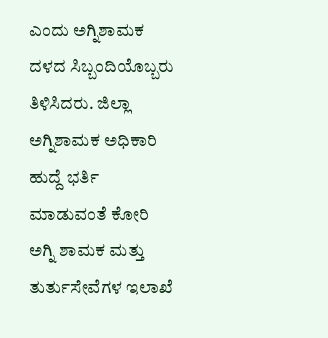ಎಂದು ಅಗ್ನಿಶಾಮಕ ದಳದ ಸಿಬ್ಬಂದಿಯೊಬ್ಬರು ತಿಳಿಸಿದರು. ಜಿಲ್ಲಾ ಅಗ್ನಿಶಾಮಕ ಅಧಿಕಾರಿ ಹುದ್ದೆ ಭರ್ತಿ ಮಾಡುವಂತೆ ಕೋರಿ ಅಗ್ನಿ ಶಾಮಕ ಮತ್ತು ತುರ್ತುಸೇವೆಗಳ ಇಲಾಖೆ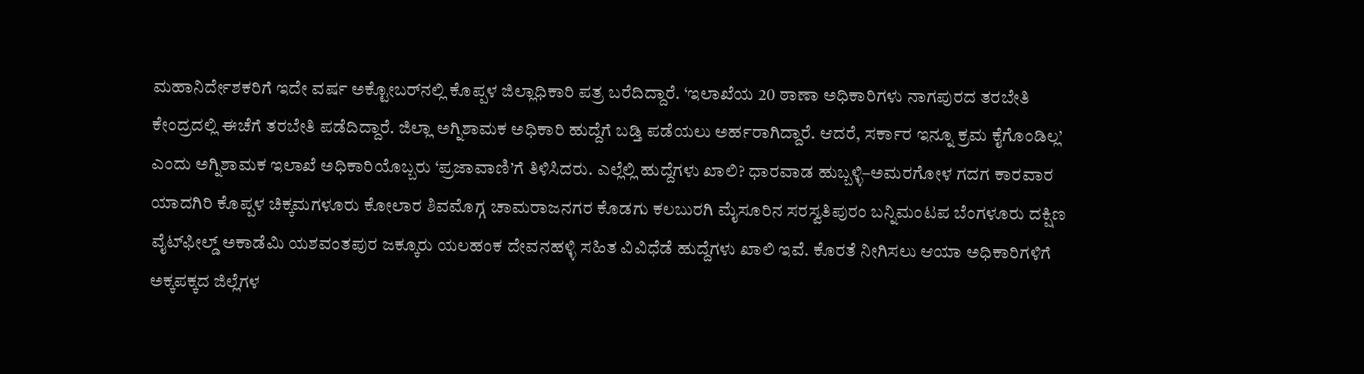ಮಹಾನಿರ್ದೇಶಕರಿಗೆ ಇದೇ ವರ್ಷ ಅಕ್ಟೋಬರ್‌ನಲ್ಲಿ ಕೊಪ್ಪಳ ಜಿಲ್ಲಾಧಿಕಾರಿ ಪತ್ರ ಬರೆದಿದ್ದಾರೆ. ‘ಇಲಾಖೆಯ 20 ಠಾಣಾ ಅಧಿಕಾರಿಗಳು ನಾಗಪುರದ ತರಬೇತಿ ಕೇಂದ್ರದಲ್ಲಿ ಈಚೆಗೆ ತರಬೇತಿ ಪಡೆದಿದ್ದಾರೆ. ಜಿಲ್ಲಾ ಅಗ್ನಿಶಾಮಕ ಅಧಿಕಾರಿ ಹುದ್ದೆಗೆ ಬಡ್ತಿ ಪಡೆಯಲು ಅರ್ಹರಾಗಿದ್ದಾರೆ. ಆದರೆ, ಸರ್ಕಾರ ಇನ್ನೂ ಕ್ರಮ ಕೈಗೊಂಡಿಲ್ಲ’ ಎಂದು ಅಗ್ನಿಶಾಮಕ ಇಲಾಖೆ ಅಧಿಕಾರಿಯೊಬ್ಬರು ‘ಪ್ರಜಾವಾಣಿ’ಗೆ ತಿಳಿಸಿದರು. ಎಲ್ಲೆಲ್ಲಿ ಹುದ್ದೆಗಳು ಖಾಲಿ? ಧಾರವಾಡ ಹುಬ್ಬಳ್ಳಿ–ಅಮರಗೋಳ ಗದಗ ಕಾರವಾರ ಯಾದಗಿರಿ ಕೊಪ್ಪಳ ಚಿಕ್ಕಮಗಳೂರು ಕೋಲಾರ ಶಿವಮೊಗ್ಗ ಚಾಮರಾಜನಗರ ಕೊಡಗು ಕಲಬುರಗಿ ಮೈಸೂರಿನ ಸರಸ್ವತಿಪುರಂ ಬನ್ನಿಮಂಟಪ ಬೆಂಗಳೂರು ದಕ್ಷಿಣ ವೈಟ್‌ಫೀಲ್ಡ್‌ ಅಕಾಡೆಮಿ ಯಶವಂತಪುರ ಜಕ್ಕೂರು ಯಲಹಂಕ ದೇವನಹಳ್ಳಿ ಸಹಿತ ವಿವಿಧೆಡೆ ಹುದ್ದೆಗಳು ಖಾಲಿ ಇವೆ. ಕೊರತೆ ನೀಗಿಸಲು ಆಯಾ ಅಧಿಕಾರಿಗಳಿಗೆ ಅಕ್ಕಪಕ್ಕದ ಜಿಲ್ಲೆಗಳ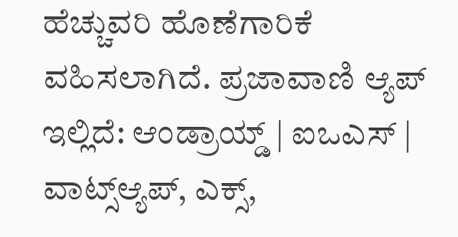ಹೆಚ್ಚುವರಿ ಹೊಣೆಗಾರಿಕೆ ವಹಿಸಲಾಗಿದೆ. ಪ್ರಜಾವಾಣಿ ಆ್ಯಪ್ ಇಲ್ಲಿದೆ: ಆಂಡ್ರಾಯ್ಡ್ | ಐಒಎಸ್ | ವಾಟ್ಸ್ಆ್ಯಪ್, ಎಕ್ಸ್,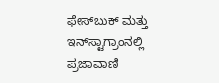ಫೇಸ್‌ಬುಕ್ ಮತ್ತು ಇನ್‌ಸ್ಟಾಗ್ರಾಂನಲ್ಲಿ ಪ್ರಜಾವಾಣಿ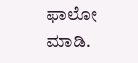ಫಾಲೋ ಮಾಡಿ.